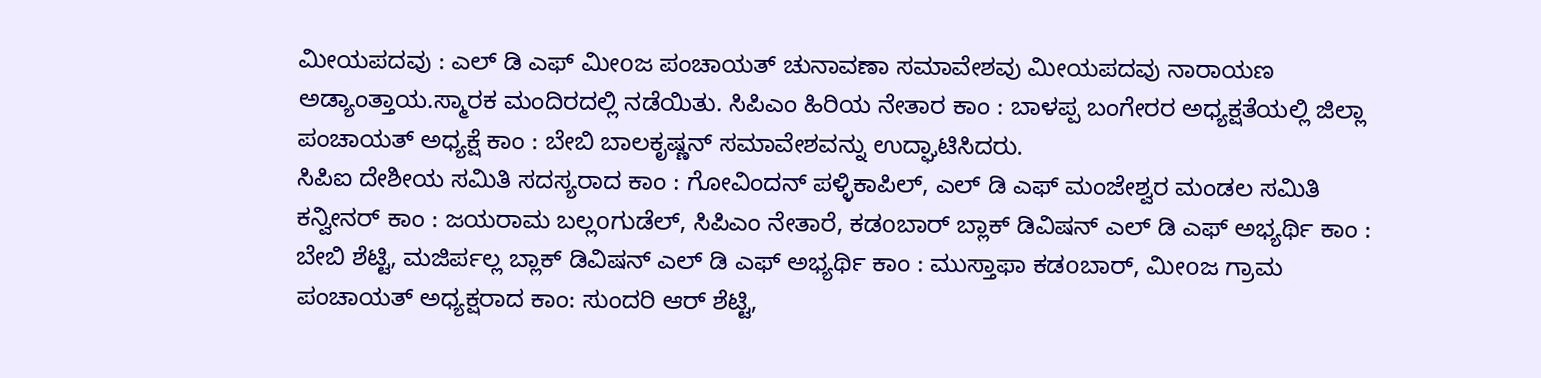ಮೀಯಪದವು : ಎಲ್ ಡಿ ಎಫ್ ಮೀoಜ ಪಂಚಾಯತ್ ಚುನಾವಣಾ ಸಮಾವೇಶವು ಮೀಯಪದವು ನಾರಾಯಣ ಅಡ್ಯಾಂತ್ತಾಯ.ಸ್ಮಾರಕ ಮಂದಿರದಲ್ಲಿ ನಡೆಯಿತು. ಸಿಪಿಎಂ ಹಿರಿಯ ನೇತಾರ ಕಾಂ : ಬಾಳಪ್ಪ ಬಂಗೇರರ ಅಧ್ಯಕ್ಷತೆಯಲ್ಲಿ ಜಿಲ್ಲಾ ಪಂಚಾಯತ್ ಅಧ್ಯಕ್ಷೆ ಕಾಂ : ಬೇಬಿ ಬಾಲಕೃಷ್ಣನ್ ಸಮಾವೇಶವನ್ನು ಉದ್ಘಾಟಿಸಿದರು.
ಸಿಪಿಐ ದೇಶೀಯ ಸಮಿತಿ ಸದಸ್ಯರಾದ ಕಾಂ : ಗೋವಿಂದನ್ ಪಳ್ಳಿಕಾಪಿಲ್, ಎಲ್ ಡಿ ಎಫ್ ಮಂಜೇಶ್ವರ ಮಂಡಲ ಸಮಿತಿ ಕನ್ವೀನರ್ ಕಾಂ : ಜಯರಾಮ ಬಲ್ಲoಗುಡೆಲ್, ಸಿಪಿಎಂ ನೇತಾರೆ, ಕಡoಬಾರ್ ಬ್ಲಾಕ್ ಡಿವಿಷನ್ ಎಲ್ ಡಿ ಎಫ್ ಅಭ್ಯರ್ಥಿ ಕಾಂ : ಬೇಬಿ ಶೆಟ್ಟಿ, ಮಜಿರ್ಪಲ್ಲ ಬ್ಲಾಕ್ ಡಿವಿಷನ್ ಎಲ್ ಡಿ ಎಫ್ ಅಭ್ಯರ್ಥಿ ಕಾಂ : ಮುಸ್ತಾಫಾ ಕಡoಬಾರ್, ಮೀoಜ ಗ್ರಾಮ ಪಂಚಾಯತ್ ಅಧ್ಯಕ್ಷರಾದ ಕಾಂ: ಸುಂದರಿ ಆರ್ ಶೆಟ್ಟಿ,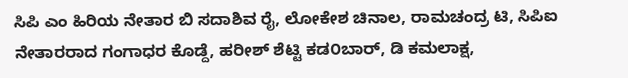ಸಿಪಿ ಎಂ ಹಿರಿಯ ನೇತಾರ ಬಿ ಸದಾಶಿವ ರೈ, ಲೋಕೇಶ ಚಿನಾಲ, ರಾಮಚಂದ್ರ ಟಿ, ಸಿಪಿಐ ನೇತಾರರಾದ ಗಂಗಾಧರ ಕೊಡ್ದೆ, ಹರೀಶ್ ಶೆಟ್ಟಿ ಕಡ೦ಬಾರ್, ಡಿ ಕಮಲಾಕ್ಷ,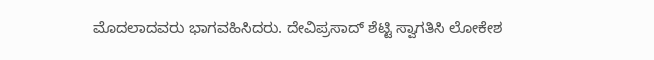ಮೊದಲಾದವರು ಭಾಗವಹಿಸಿದರು. ದೇವಿಪ್ರಸಾದ್ ಶೆಟ್ಟಿ ಸ್ವಾಗತಿಸಿ ಲೋಕೇಶ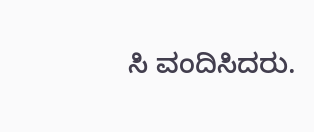ಸಿ ವಂದಿಸಿದರು.